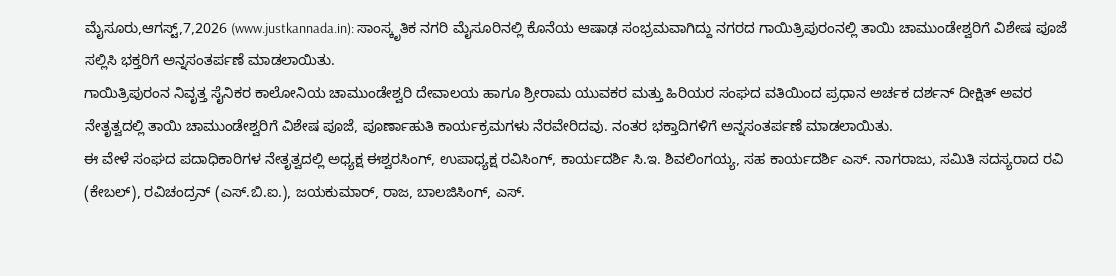ಮೈಸೂರು,ಆಗಸ್ಟ್,7,2026 (www.justkannada.in): ಸಾಂಸ್ಕೃತಿಕ ನಗರಿ ಮೈಸೂರಿನಲ್ಲಿ ಕೊನೆಯ ಆಷಾಢ ಸಂಭ್ರಮವಾಗಿದ್ದು ನಗರದ ಗಾಯಿತ್ರಿಪುರಂನಲ್ಲಿ ತಾಯಿ ಚಾಮುಂಡೇಶ್ವರಿಗೆ ವಿಶೇಷ ಪೂಜೆ ಸಲ್ಲಿಸಿ ಭಕ್ತರಿಗೆ ಅನ್ನಸಂತರ್ಪಣೆ ಮಾಡಲಾಯಿತು.
ಗಾಯಿತ್ರಿಪುರಂನ ನಿವೃತ್ತ ಸೈನಿಕರ ಕಾಲೋನಿಯ ಚಾಮುಂಡೇಶ್ವರಿ ದೇವಾಲಯ ಹಾಗೂ ಶ್ರೀರಾಮ ಯುವಕರ ಮತ್ತು ಹಿರಿಯರ ಸಂಘದ ವತಿಯಿಂದ ಪ್ರಧಾನ ಅರ್ಚಕ ದರ್ಶನ್ ದೀಕ್ಷಿತ್ ಅವರ ನೇತೃತ್ವದಲ್ಲಿ ತಾಯಿ ಚಾಮುಂಡೇಶ್ವರಿಗೆ ವಿಶೇಷ ಪೂಜೆ, ಪೂರ್ಣಾಹುತಿ ಕಾರ್ಯಕ್ರಮಗಳು ನೆರವೇರಿದವು. ನಂತರ ಭಕ್ತಾದಿಗಳಿಗೆ ಅನ್ನಸಂತರ್ಪಣೆ ಮಾಡಲಾಯಿತು.
ಈ ವೇಳೆ ಸಂಘದ ಪದಾಧಿಕಾರಿಗಳ ನೇತೃತ್ವದಲ್ಲಿ ಅಧ್ಯಕ್ಷ ಈಶ್ವರಸಿಂಗ್, ಉಪಾಧ್ಯಕ್ಷ ರವಿಸಿಂಗ್, ಕಾರ್ಯದರ್ಶಿ ಸಿ.ಇ. ಶಿವಲಿಂಗಯ್ಯ, ಸಹ ಕಾರ್ಯದರ್ಶಿ ಎಸ್. ನಾಗರಾಜು, ಸಮಿತಿ ಸದಸ್ಯರಾದ ರವಿ (ಕೇಬಲ್), ರವಿಚಂದ್ರನ್ (ಎಸ್.ಬಿ.ಐ.), ಜಯಕುಮಾರ್, ರಾಜ, ಬಾಲಜಿಸಿಂಗ್, ಎಸ್.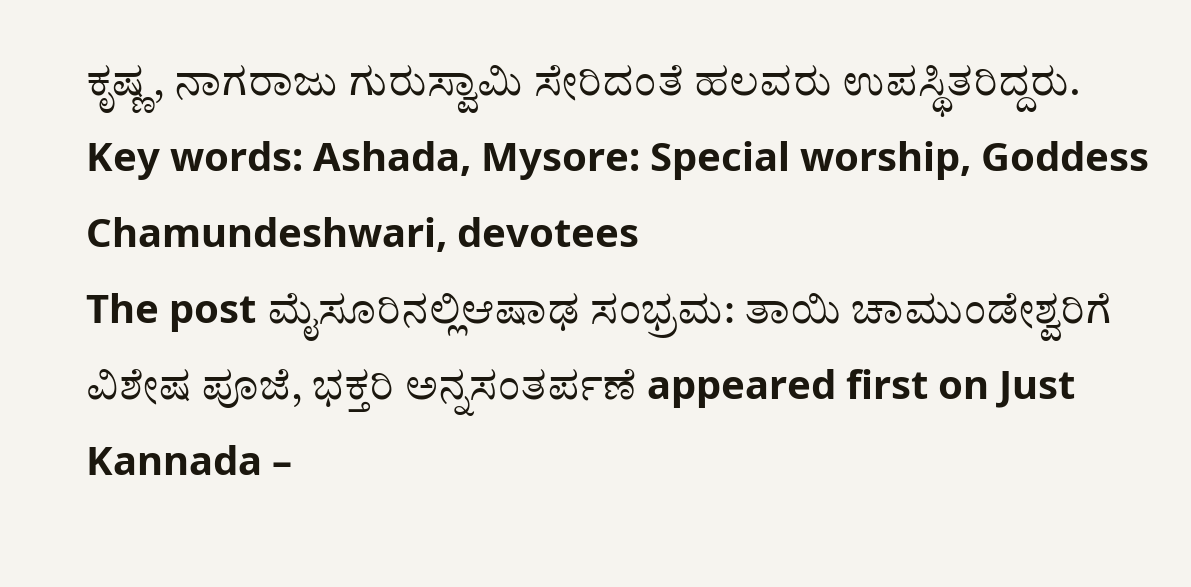ಕೃಷ್ಣ, ನಾಗರಾಜು ಗುರುಸ್ವಾಮಿ ಸೇರಿದಂತೆ ಹಲವರು ಉಪಸ್ಥಿತರಿದ್ದರು.
Key words: Ashada, Mysore: Special worship, Goddess Chamundeshwari, devotees
The post ಮೈಸೂರಿನಲ್ಲಿಆಷಾಢ ಸಂಭ್ರಮ: ತಾಯಿ ಚಾಮುಂಡೇಶ್ವರಿಗೆ ವಿಶೇಷ ಪೂಜೆ, ಭಕ್ತರಿ ಅನ್ನಸಂತರ್ಪಣೆ appeared first on Just Kannada –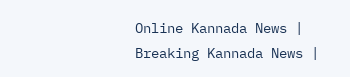Online Kannada News | Breaking Kannada News |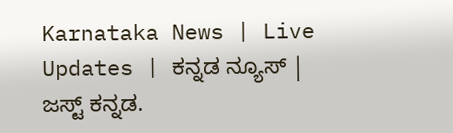Karnataka News | Live Updates | ಕನ್ನಡ ನ್ಯೂಸ್ | ಜಸ್ಟ್ ಕನ್ನಡ.